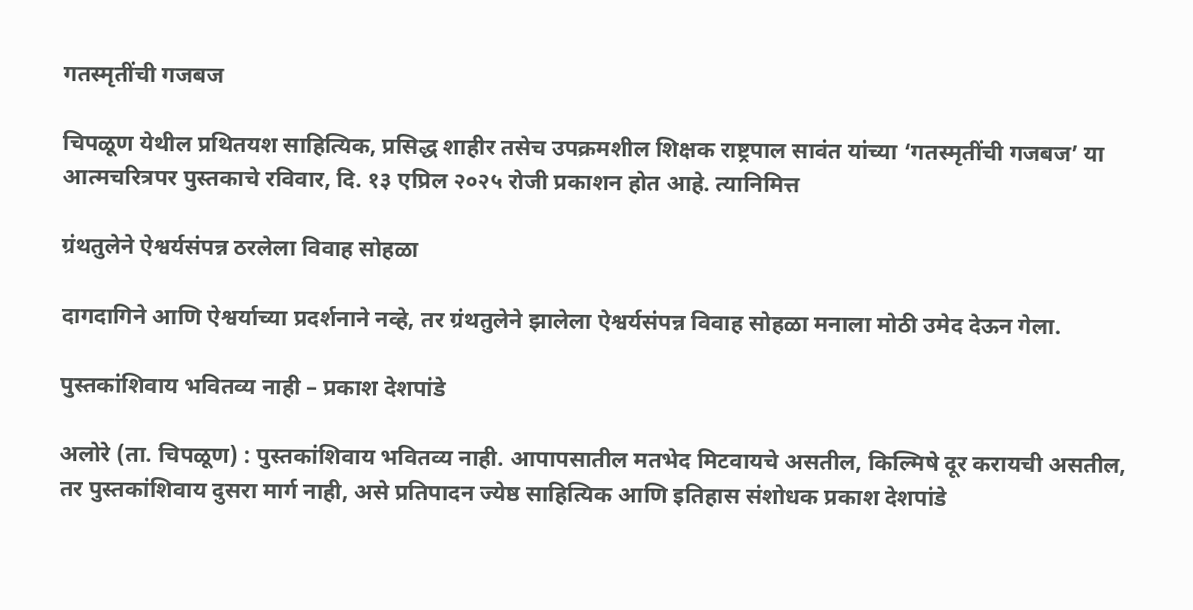गतस्मृतींची गजबज

चिपळूण येथील प्रथितयश साहित्यिक, प्रसिद्ध शाहीर तसेच उपक्रमशील शिक्षक राष्ट्रपाल सावंत यांच्या ‘गतस्मृतींची गजबज’ या आत्मचरित्रपर पुस्तकाचे रविवार, दि. १३ एप्रिल २०२५ रोजी प्रकाशन होत आहे. त्यानिमित्त

ग्रंथतुलेने ऐश्वर्यसंपन्न ठरलेला विवाह सोहळा

दागदागिने आणि ऐश्वर्याच्या प्रदर्शनाने नव्हे, तर ग्रंथतुलेने झालेला ऐश्वर्यसंपन्न विवाह सोहळा मनाला मोठी उमेद देऊन गेला.

पुस्तकांशिवाय भवितव्य नाही – प्रकाश देशपांडे

अलोरे (ता. चिपळूण) : पुस्तकांशिवाय भवितव्य नाही. आपापसातील मतभेद मिटवायचे असतील, किल्मिषे दूर करायची असतील, तर पुस्तकांशिवाय दुसरा मार्ग नाही, असे प्रतिपादन ज्येष्ठ साहित्यिक आणि इतिहास संशोधक प्रकाश देशपांडे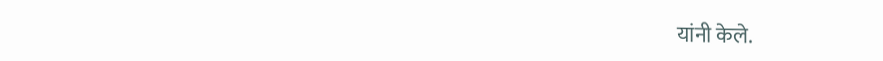यांनी केले.